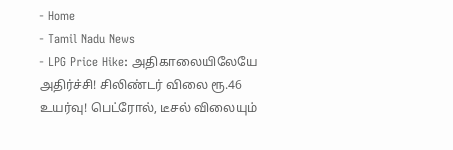- Home
- Tamil Nadu News
- LPG Price Hike: அதிகாலையிலேயே அதிர்ச்சி! சிலிண்டர் விலை ரூ.46 உயர்வு! பெட்ரோல், டீசல் விலையும்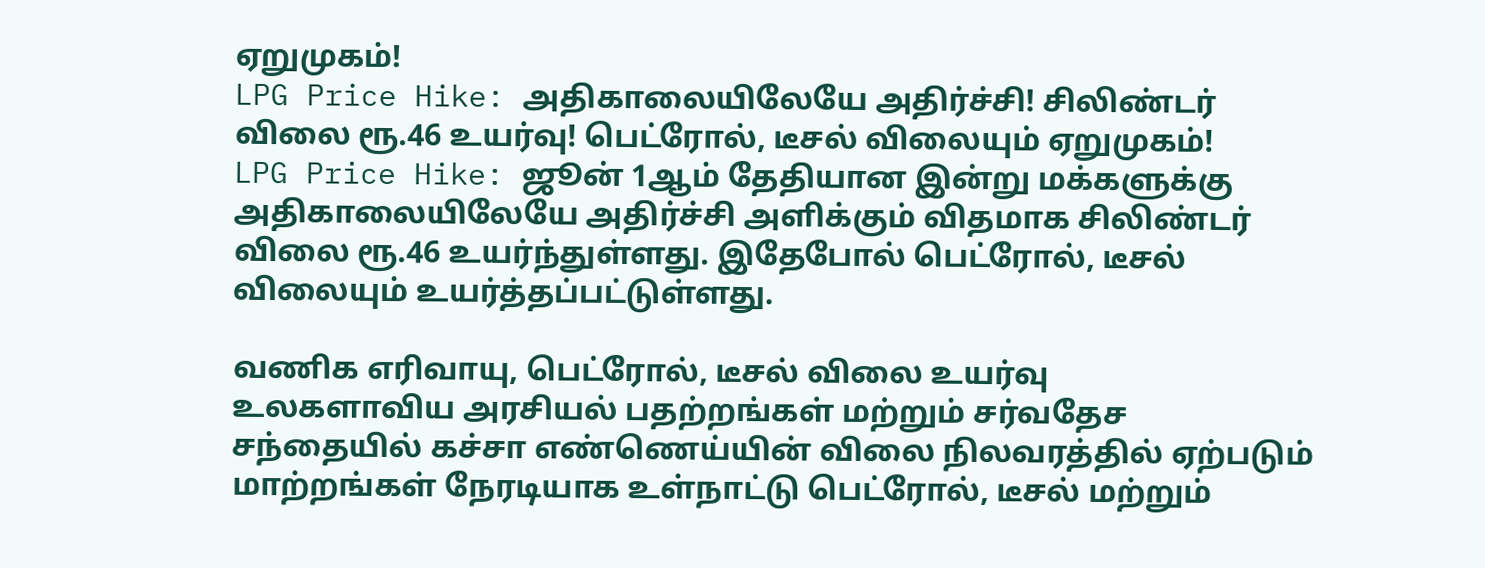ஏறுமுகம்!
LPG Price Hike: அதிகாலையிலேயே அதிர்ச்சி! சிலிண்டர் விலை ரூ.46 உயர்வு! பெட்ரோல், டீசல் விலையும் ஏறுமுகம்!
LPG Price Hike: ஜூன் 1ஆம் தேதியான இன்று மக்களுக்கு அதிகாலையிலேயே அதிர்ச்சி அளிக்கும் விதமாக சிலிண்டர் விலை ரூ.46 உயர்ந்துள்ளது. இதேபோல் பெட்ரோல், டீசல் விலையும் உயர்த்தப்பட்டுள்ளது.

வணிக எரிவாயு, பெட்ரோல், டீசல் விலை உயர்வு
உலகளாவிய அரசியல் பதற்றங்கள் மற்றும் சர்வதேச சந்தையில் கச்சா எண்ணெய்யின் விலை நிலவரத்தில் ஏற்படும் மாற்றங்கள் நேரடியாக உள்நாட்டு பெட்ரோல், டீசல் மற்றும்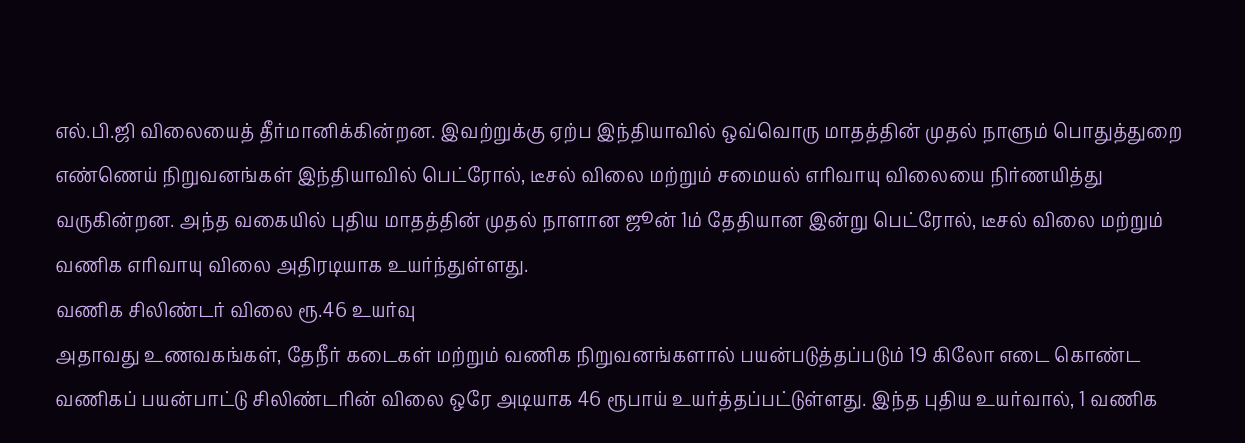எல்.பி.ஜி விலையைத் தீர்மானிக்கின்றன. இவற்றுக்கு ஏற்ப இந்தியாவில் ஒவ்வொரு மாதத்தின் முதல் நாளும் பொதுத்துறை எண்ணெய் நிறுவனங்கள் இந்தியாவில் பெட்ரோல், டீசல் விலை மற்றும் சமையல் எரிவாயு விலையை நிர்ணயித்து வருகின்றன. அந்த வகையில் புதிய மாதத்தின் முதல் நாளான ஜூன் 1ம் தேதியான இன்று பெட்ரோல், டீசல் விலை மற்றும் வணிக எரிவாயு விலை அதிரடியாக உயர்ந்துள்ளது.
வணிக சிலிண்டர் விலை ரூ.46 உயர்வு
அதாவது உணவகங்கள், தேநீர் கடைகள் மற்றும் வணிக நிறுவனங்களால் பயன்படுத்தப்படும் 19 கிலோ எடை கொண்ட வணிகப் பயன்பாட்டு சிலிண்டரின் விலை ஒரே அடியாக 46 ரூபாய் உயர்த்தப்பட்டுள்ளது. இந்த புதிய உயர்வால், 1 வணிக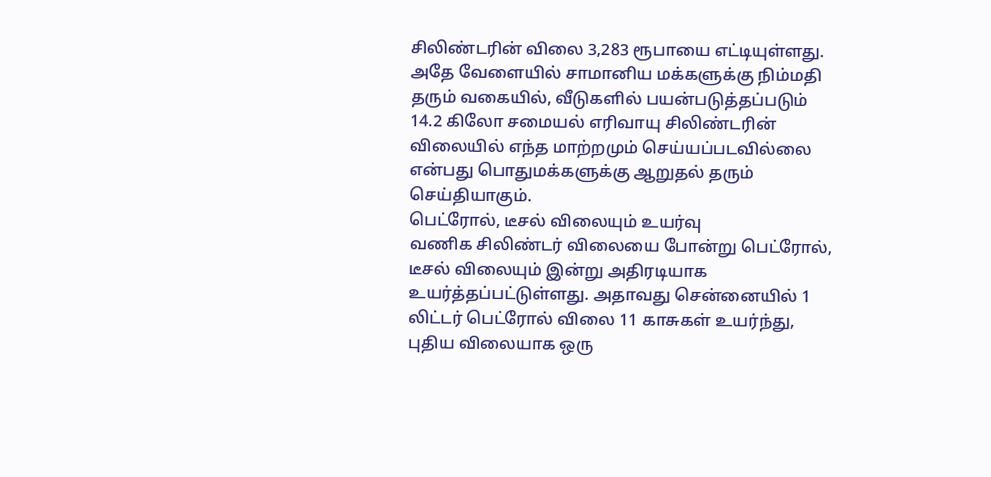சிலிண்டரின் விலை 3,283 ரூபாயை எட்டியுள்ளது. அதே வேளையில் சாமானிய மக்களுக்கு நிம்மதி தரும் வகையில், வீடுகளில் பயன்படுத்தப்படும் 14.2 கிலோ சமையல் எரிவாயு சிலிண்டரின் விலையில் எந்த மாற்றமும் செய்யப்படவில்லை என்பது பொதுமக்களுக்கு ஆறுதல் தரும் செய்தியாகும்.
பெட்ரோல், டீசல் விலையும் உயர்வு
வணிக சிலிண்டர் விலையை போன்று பெட்ரோல், டீசல் விலையும் இன்று அதிரடியாக உயர்த்தப்பட்டுள்ளது. அதாவது சென்னையில் 1 லிட்டர் பெட்ரோல் விலை 11 காசுகள் உயர்ந்து, புதிய விலையாக ஒரு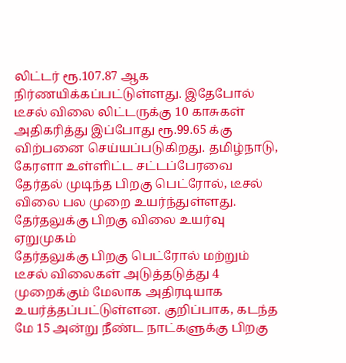லிட்டர் ரூ.107.87 ஆக நிர்ணயிக்கப்பட்டுள்ளது. இதேபோல் டீசல் விலை லிட்டருக்கு 10 காசுகள் அதிகரித்து இப்போது ரூ.99.65 க்கு விற்பனை செய்யப்படுகிறது. தமிழ்நாடு, கேரளா உள்ளிட்ட சட்டப்பேரவை தேர்தல் முடிந்த பிறகு பெட்ரோல், டீசல் விலை பல முறை உயர்ந்துள்ளது.
தேர்தலுக்கு பிறகு விலை உயர்வு ஏறுமுகம்
தேர்தலுக்கு பிறகு பெட்ரோல் மற்றும் டீசல் விலைகள் அடுத்தடுத்து 4 முறைக்கும் மேலாக அதிரடியாக உயர்த்தப்பட்டுள்ளன. குறிப்பாக, கடந்த மே 15 அன்று நீண்ட நாட்களுக்கு பிறகு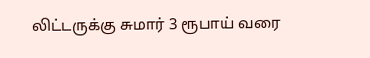லிட்டருக்கு சுமார் 3 ரூபாய் வரை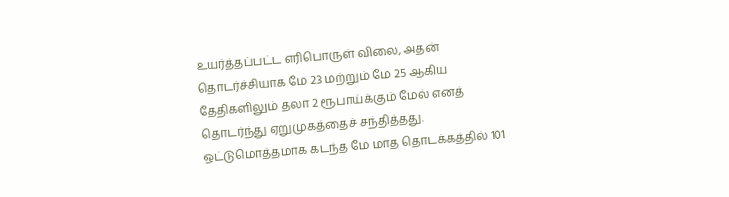உயர்த்தப்பட்ட எரிபொருள் விலை, அதன் தொடர்ச்சியாக மே 23 மற்றும் மே 25 ஆகிய தேதிகளிலும் தலா 2 ரூபாய்க்கும் மேல் எனத் தொடர்ந்து ஏறுமுகத்தைச் சந்தித்தது. ஒட்டுமொத்தமாக கடந்த மே மாத தொடக்கத்தில் 101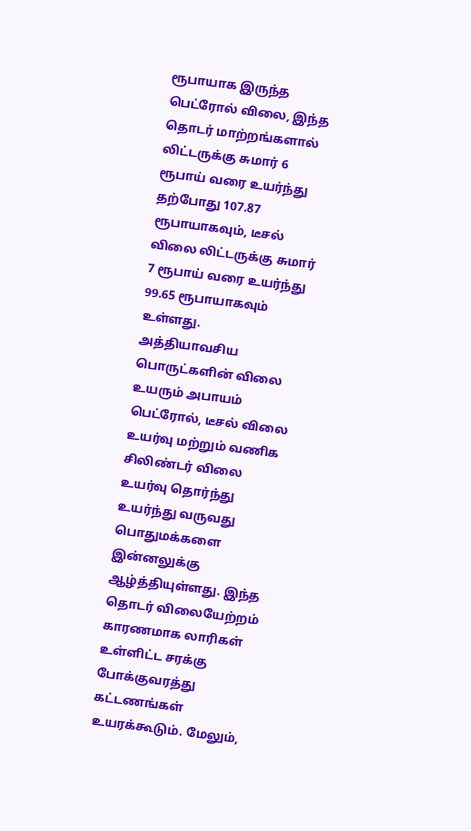ரூபாயாக இருந்த பெட்ரோல் விலை, இந்த தொடர் மாற்றங்களால் லிட்டருக்கு சுமார் 6 ரூபாய் வரை உயர்ந்து தற்போது 107.87 ரூபாயாகவும், டீசல் விலை லிட்டருக்கு சுமார் 7 ரூபாய் வரை உயர்ந்து 99.65 ரூபாயாகவும் உள்ளது.
அத்தியாவசிய பொருட்களின் விலை உயரும் அபாயம்
பெட்ரோல், டீசல் விலை உயர்வு மற்றும் வணிக சிலிண்டர் விலை உயர்வு தொர்ந்து உயர்ந்து வருவது பொதுமக்களை இன்னலுக்கு ஆழ்த்தியுள்ளது. இந்த தொடர் விலையேற்றம் காரணமாக லாரிகள் உள்ளிட்ட சரக்கு போக்குவரத்து கட்டணங்கள் உயரக்கூடும். மேலும்,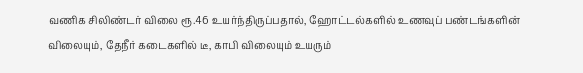வணிக சிலிண்டர் விலை ரூ.46 உயர்ந்திருப்பதால், ஹோட்டல்களில் உணவுப் பண்டங்களின் விலையும், தேநீர் கடைகளில் டீ, காபி விலையும் உயரும்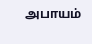அபாயம்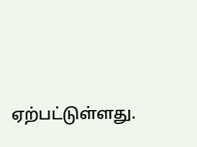ஏற்பட்டுள்ளது.